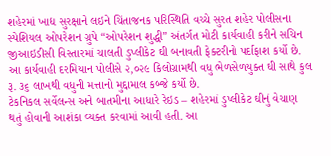શહેરમાં ખાદ્ય સુરક્ષાને લઇને ચિંતાજનક પરિસ્થિતિ વચ્ચે સુરત શહેર પોલીસના સ્પેશિયલ ઓપરેશન ગ્રુપે “ઓપરેશન શુદ્ધી” અંતર્ગત મોટી કાર્યવાહી કરીને સચિન જીઆઇડીસી વિસ્તારમાં ચાલતી ડુપ્લીકેટ ઘી બનાવતી ફેક્ટરીનો પર્દાફાશ કર્યો છે. આ કાર્યવાહી દરમિયાન પોલીસે ૨,૦૨૯ કિલોગ્રામથી વધુ ભેળસેળયુક્ત ઘી સાથે કુલ રૂ. ૩૬ લાખથી વધુની મત્તાનો મુદ્દામાલ કબ્જે કર્યો છે.
ટેકનિકલ સર્વેલન્સ અને બાતમીના આધારે રેઇડ – શહેરમાં ડુપ્લીકેટ ઘીનું વેચાણ થતું હોવાની આશંકા વ્યક્ત કરવામાં આવી હતી. આ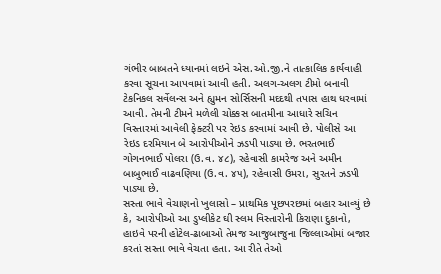ગંભીર બાબતને ધ્યાનમાં લઇને એસ.ઓ.જી.ને તાત્કાલિક કાર્યવાહી કરવા સૂચના આપવામાં આવી હતી. અલગ-અલગ ટીમો બનાવી ટેકનિકલ સર્વેલન્સ અને હ્યુમન સોર્સિસની મદદથી તપાસ હાથ ધરવામાં આવી. તેમની ટીમને મળેલી ચોક્કસ બાતમીના આધારે સચિન વિસ્તારમાં આવેલી ફેક્ટરી પર રેઇડ કરવામાં આવી છે. પોલીસે આ રેઇડ દરમિયાન બે આરોપીઓને ઝડપી પાડ્યા છે. ભરતભાઈ ગોગનભાઈ પોલરા (ઉ.વ. ૪૮), રહેવાસી કામરેજ અને અમીન બાબુભાઈ વાઢવણિયા (ઉ.વ. ૪૫), રહેવાસી ઉમરા, સુરતને ઝડપી પાડ્યા છે.
સસ્તા ભાવે વેચાણનો ખુલાસો – પ્રાથમિક પૂછપરછમાં બહાર આવ્યું છે કે, આરોપીઓ આ ડુપ્લીકેટ ઘી સ્લમ વિસ્તારોની કિરાણા દુકાનો, હાઇવે પરની હોટેલ-ઢાબાઓ તેમજ આજુબાજુના જિલ્લાઓમાં બજાર કરતાં સસ્તા ભાવે વેચતા હતા. આ રીતે તેઓ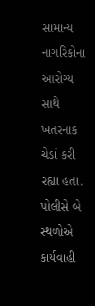સામાન્ય નાગરિકોના આરોગ્ય સાથે ખતરનાક ચેડાં કરી રહ્યા હતા.
પોલીસે બે સ્થળોએ કાર્યવાહી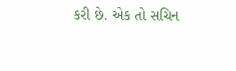કરી છે. એક તો સચિન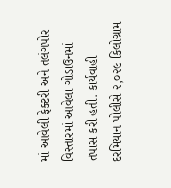માં આવેલી ફેક્ટરી અને તલંગપોર વિસ્તારમાં આવેલા ગોડાઉનમાં તપાસ કરી હતી. કાર્યવાહી દરમિયાન પોલીસે ૨,૦૨૯ કિલોગ્રામ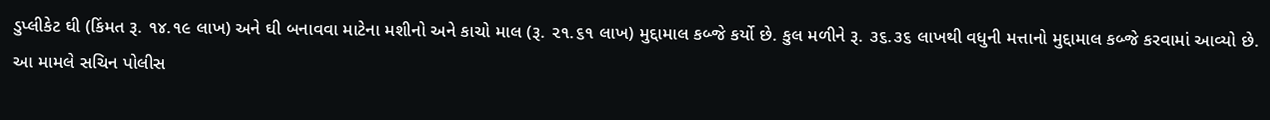ડુપ્લીકેટ ઘી (કિંમત રૂ. ૧૪.૧૯ લાખ) અને ઘી બનાવવા માટેના મશીનો અને કાચો માલ (રૂ. ૨૧.૬૧ લાખ) મુદ્દામાલ કબ્જે કર્યો છે. કુલ મળીને રૂ. ૩૬.૩૬ લાખથી વધુની મત્તાનો મુદ્દામાલ કબ્જે કરવામાં આવ્યો છે.
આ મામલે સચિન પોલીસ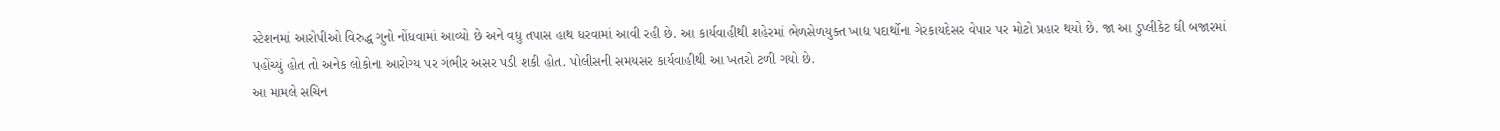સ્ટેશનમાં આરોપીઓ વિરુદ્ધ ગુનો નોંધવામાં આવ્યો છે અને વધુ તપાસ હાથ ધરવામાં આવી રહી છે. આ કાર્યવાહીથી શહેરમાં ભેળસેળયુક્ત ખાદ્ય પદાર્થોના ગેરકાયદેસર વેપાર પર મોટો પ્રહાર થયો છે. જા આ ડુપ્લીકેટ ઘી બજારમાં પહોંચ્યું હોત તો અનેક લોકોના આરોગ્ય પર ગંભીર અસર પડી શકી હોત. પોલીસની સમયસર કાર્યવાહીથી આ ખતરો ટળી ગયો છે.
આ મામલે સચિન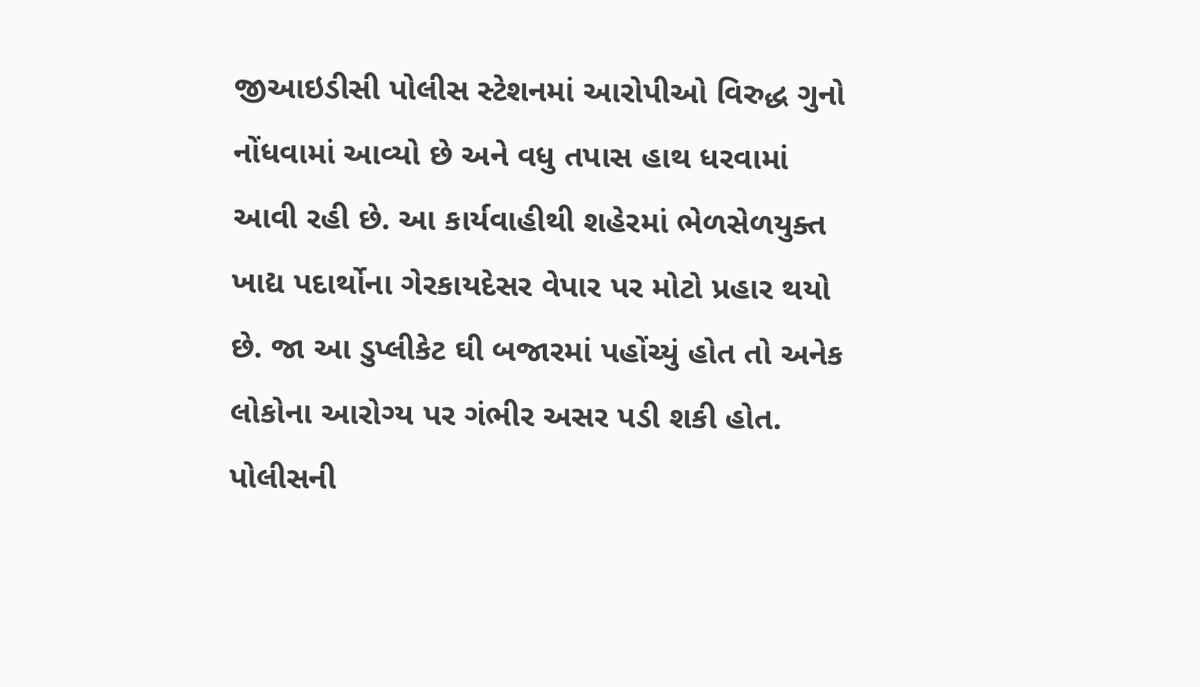જીઆઇડીસી પોલીસ સ્ટેશનમાં આરોપીઓ વિરુદ્ધ ગુનો નોંધવામાં આવ્યો છે અને વધુ તપાસ હાથ ધરવામાં આવી રહી છે. આ કાર્યવાહીથી શહેરમાં ભેળસેળયુક્ત ખાદ્ય પદાર્થોના ગેરકાયદેસર વેપાર પર મોટો પ્રહાર થયો છે. જા આ ડુપ્લીકેટ ઘી બજારમાં પહોંચ્યું હોત તો અનેક લોકોના આરોગ્ય પર ગંભીર અસર પડી શકી હોત. પોલીસની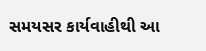સમયસર કાર્યવાહીથી આ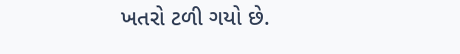ખતરો ટળી ગયો છે.